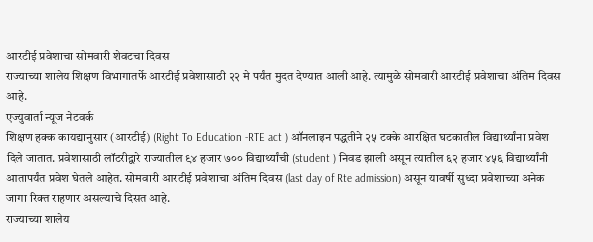आरटीई प्रवेशाचा सोमवारी शेवटचा दिवस
राज्याच्या शालेय शिक्षण विभागातर्फे आरटीई प्रवेशासाठी २२ मे पर्यंत मुदत देण्यात आली आहे. त्यामुळे सोमवारी आरटीई प्रवेशाचा अंतिम दिवस आहे.
एज्युवार्ता न्यूज नेटवर्क
शिक्षण हक्क कायद्यानुसार (आरटीई) (Right To Education -RTE act ) ऑनलाइन पद्धतीने २५ टक्के आरक्षित घटकातील विद्यार्थ्यांना प्रवेश दिले जातात. प्रवेशासाठी लॉटरीद्वारे राज्यातील ९४ हजार ७०० विद्यार्थ्यांची (student ) निवड झाली असून त्यातील ६२ हजार ४५६ विद्यार्थ्यांनी आतापर्यंत प्रवेश घेतले आहेत. सोमवारी आरटीई प्रवेशाचा अंतिम दिवस (last day of Rte admission) असून यावर्षी सुध्दा प्रवेशाच्या अनेक जागा रिक्त राहणार असल्याचे दिसत आहे.
राज्याच्या शालेय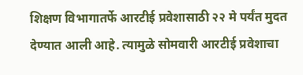शिक्षण विभागातर्फे आरटीई प्रवेशासाठी २२ मे पर्यंत मुदत देण्यात आली आहे. त्यामुळे सोमवारी आरटीई प्रवेशाचा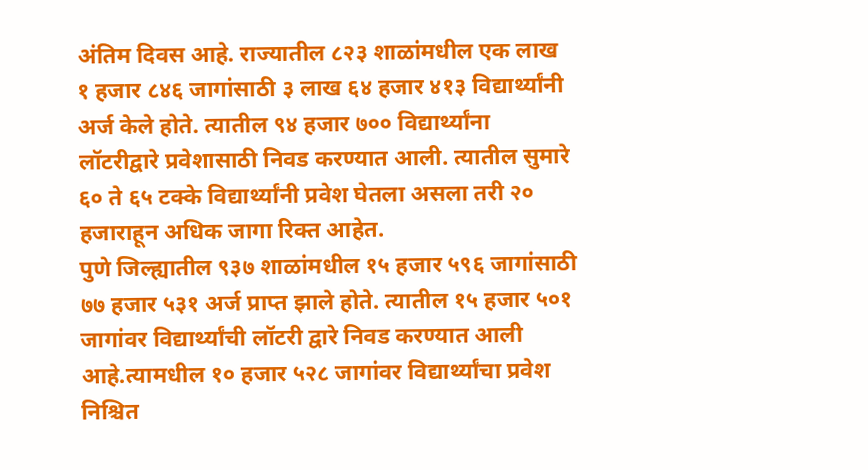अंतिम दिवस आहे. राज्यातील ८२३ शाळांमधील एक लाख १ हजार ८४६ जागांसाठी ३ लाख ६४ हजार ४१३ विद्यार्थ्यांनी अर्ज केले होते. त्यातील ९४ हजार ७०० विद्यार्थ्यांना लॉटरीद्वारे प्रवेशासाठी निवड करण्यात आली. त्यातील सुमारे ६० ते ६५ टक्के विद्यार्थ्यांनी प्रवेश घेतला असला तरी २० हजाराहून अधिक जागा रिक्त आहेत.
पुणे जिल्ह्यातील ९३७ शाळांमधील १५ हजार ५९६ जागांसाठी ७७ हजार ५३१ अर्ज प्राप्त झाले होते. त्यातील १५ हजार ५०१ जागांवर विद्यार्थ्यांची लॉटरी द्वारे निवड करण्यात आली आहे.त्यामधील १० हजार ५२८ जागांवर विद्यार्थ्यांचा प्रवेश निश्चित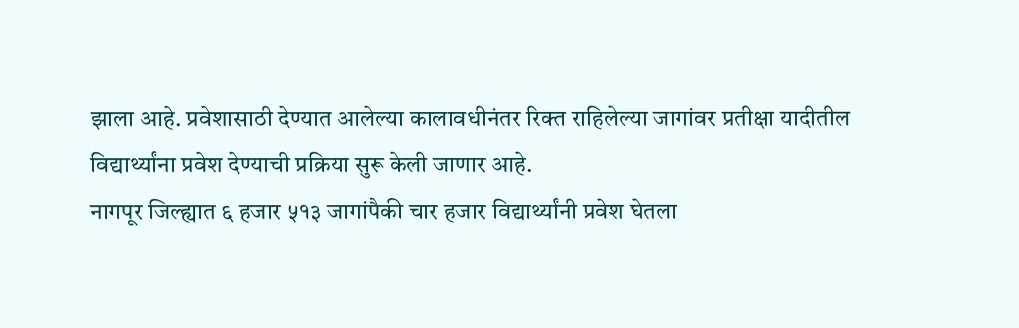झाला आहे. प्रवेशासाठी देण्यात आलेल्या कालावधीनंतर रिक्त राहिलेल्या जागांवर प्रतीक्षा यादीतील विद्यार्थ्यांना प्रवेश देण्याची प्रक्रिया सुरू केली जाणार आहे.
नागपूर जिल्ह्यात ६ हजार ५१३ जागांपैकी चार हजार विद्यार्थ्यांनी प्रवेश घेतला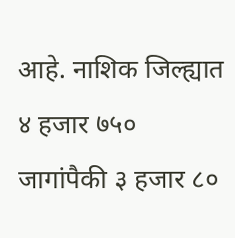आहे. नाशिक जिल्ह्यात ४ हजार ७५० जागांपैकी ३ हजार ८०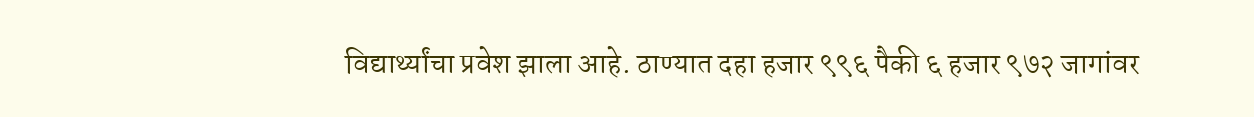विद्यार्थ्यांचा प्रवेश झाला आहे. ठाण्यात दहा हजार ९९६ पैकी ६ हजार ९७२ जागांवर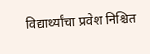विद्यार्थ्यांचा प्रवेश निश्चित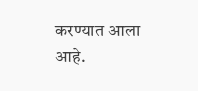करण्यात आला आहे.